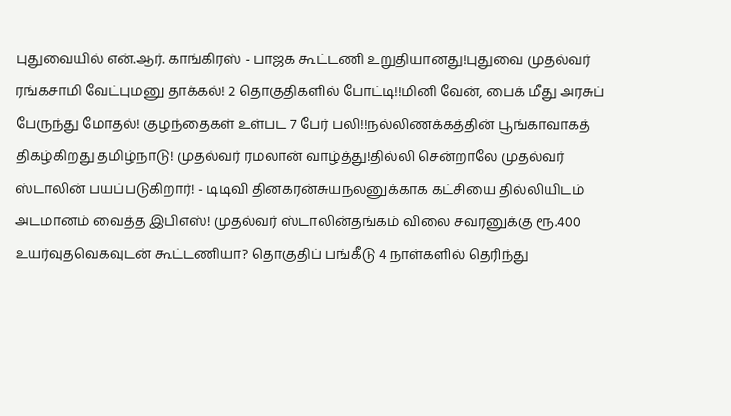புதுவையில் என்.ஆர். காங்கிரஸ் - பாஜக கூட்டணி உறுதியானது!புதுவை முதல்வர் ரங்கசாமி வேட்புமனு தாக்கல்! 2 தொகுதிகளில் போட்டி!!மினி வேன், பைக் மீது அரசுப் பேருந்து மோதல்! குழந்தைகள் உள்பட 7 பேர் பலி!!நல்லிணக்கத்தின் பூங்காவாகத் திகழ்கிறது தமிழ்நாடு! முதல்வர் ரமலான் வாழ்த்து!தில்லி சென்றாலே முதல்வர் ஸ்டாலின் பயப்படுகிறார்! - டிடிவி தினகரன்சுயநலனுக்காக கட்சியை தில்லியிடம் அடமானம் வைத்த இபிஎஸ்! முதல்வர் ஸ்டாலின்தங்கம் விலை சவரனுக்கு ரூ.400 உயர்வுதவெகவுடன் கூட்டணியா? தொகுதிப் பங்கீடு 4 நாள்களில் தெரிந்து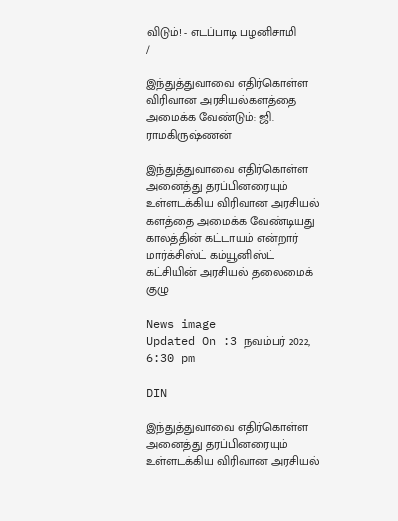விடும்! - எடப்பாடி பழனிசாமி
/

இந்துத்துவாவை எதிர்கொள்ள விரிவான அரசியல்களத்தை அமைக்க வேண்டும்: ஜி. ராமகிருஷ்ணன்

இந்துத்துவாவை எதிர்கொள்ள அனைத்து தரப்பினரையும் உள்ளடக்கிய விரிவான அரசியல் களத்தை அமைக்க வேண்டியது காலத்தின் கட்டாயம் என்றார் மார்க்சிஸ்ட் கம்யூனிஸ்ட் கட்சியின் அரசியல் தலைமைக் குழு

News image
Updated On :3 நவம்பர் 2022, 6:30 pm

DIN

இந்துத்துவாவை எதிர்கொள்ள அனைத்து தரப்பினரையும் உள்ளடக்கிய விரிவான அரசியல்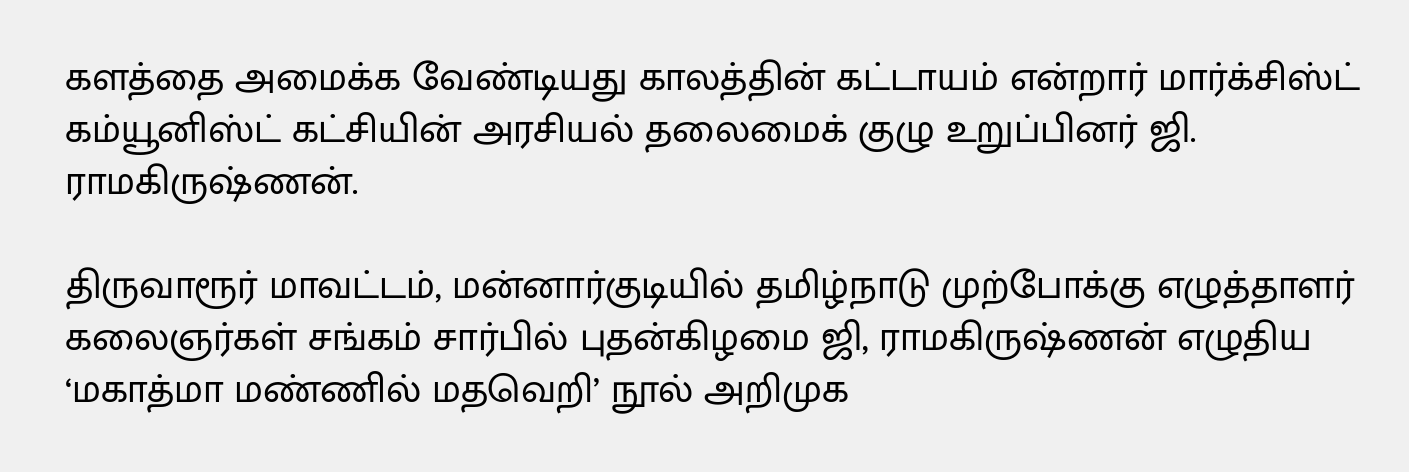களத்தை அமைக்க வேண்டியது காலத்தின் கட்டாயம் என்றார் மார்க்சிஸ்ட் கம்யூனிஸ்ட் கட்சியின் அரசியல் தலைமைக் குழு உறுப்பினர் ஜி. ராமகிருஷ்ணன்.

திருவாரூர் மாவட்டம், மன்னார்குடியில் தமிழ்நாடு முற்போக்கு எழுத்தாளர் கலைஞர்கள் சங்கம் சார்பில் புதன்கிழமை ஜி, ராமகிருஷ்ணன் எழுதிய ‘மகாத்மா மண்ணில் மதவெறி’ நூல் அறிமுக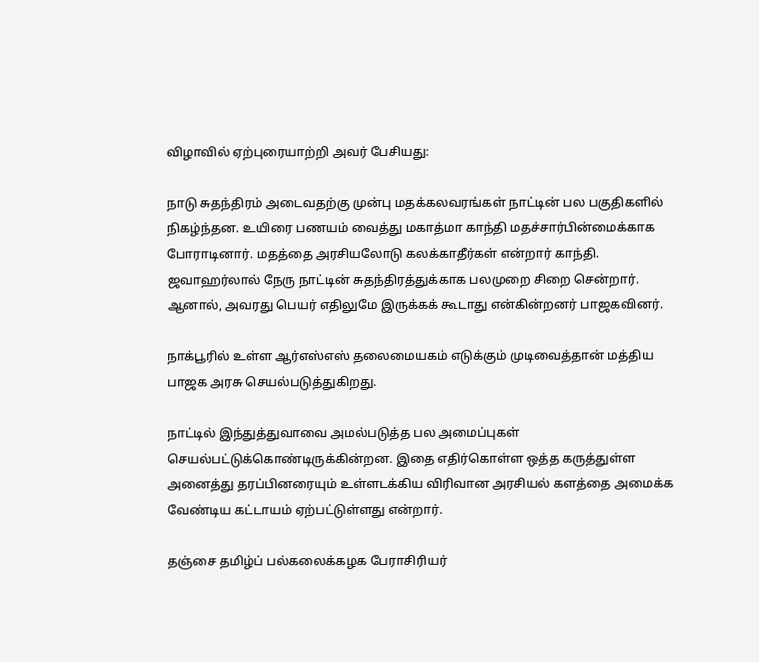விழாவில் ஏற்புரையாற்றி அவர் பேசியது:

நாடு சுதந்திரம் அடைவதற்கு முன்பு மதக்கலவரங்கள் நாட்டின் பல பகுதிகளில் நிகழ்ந்தன. உயிரை பணயம் வைத்து மகாத்மா காந்தி மதச்சார்பின்மைக்காக போராடினார். மதத்தை அரசியலோடு கலக்காதீர்கள் என்றார் காந்தி. ஜவாஹர்லால் நேரு நாட்டின் சுதந்திரத்துக்காக பலமுறை சிறை சென்றார். ஆனால், அவரது பெயர் எதிலுமே இருக்கக் கூடாது என்கின்றனர் பாஜகவினர்.

நாக்பூரில் உள்ள ஆர்எஸ்எஸ் தலைமையகம் எடுக்கும் முடிவைத்தான் மத்திய பாஜக அரசு செயல்படுத்துகிறது.

நாட்டில் இந்துத்துவாவை அமல்படுத்த பல அமைப்புகள் செயல்பட்டுக்கொண்டிருக்கின்றன. இதை எதிர்கொள்ள ஒத்த கருத்துள்ள அனைத்து தரப்பினரையும் உள்ளடக்கிய விரிவான அரசியல் களத்தை அமைக்க வேண்டிய கட்டாயம் ஏற்பட்டுள்ளது என்றார்.

தஞ்சை தமிழ்ப் பல்கலைக்கழக பேராசிரியர்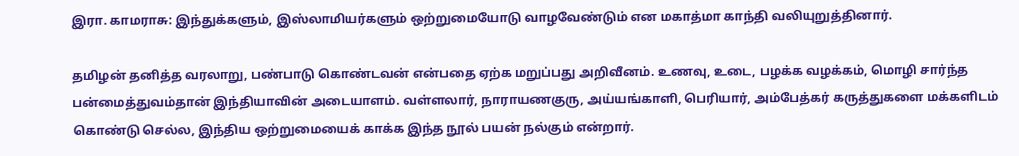இரா. காமராசு: இந்துக்களும், இஸ்லாமியர்களும் ஒற்றுமையோடு வாழவேண்டும் என மகாத்மா காந்தி வலியுறுத்தினார்.

தமிழன் தனித்த வரலாறு, பண்பாடு கொண்டவன் என்பதை ஏற்க மறுப்பது அறிவீனம். உணவு, உடை, பழக்க வழக்கம், மொழி சார்ந்த பன்மைத்துவம்தான் இந்தியாவின் அடையாளம். வள்ளலார், நாராயணகுரு, அய்யங்காளி, பெரியார், அம்பேத்கர் கருத்துகளை மக்களிடம் கொண்டு செல்ல, இந்திய ஒற்றுமையைக் காக்க இந்த நூல் பயன் நல்கும் என்றார்.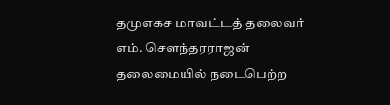தமுஎகச மாவட்டத் தலைவர் எம். சௌந்தரராஜன் தலைமையில் நடைபெற்ற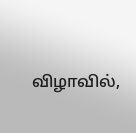விழாவில்,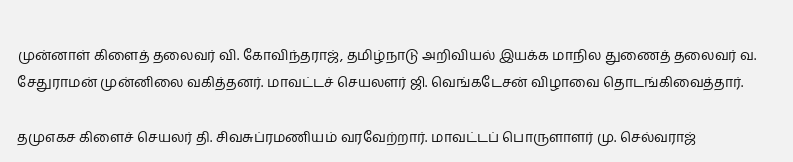முன்னாள் கிளைத் தலைவர் வி. கோவிந்தராஜ், தமிழ்நாடு அறிவியல் இயக்க மாநில துணைத் தலைவர் வ. சேதுராமன் முன்னிலை வகித்தனர். மாவட்டச் செயலளர் ஜி. வெங்கடேசன் விழாவை தொடங்கிவைத்தார்.

தமுஎகச கிளைச் செயலர் தி. சிவசுப்ரமணியம் வரவேற்றார். மாவட்டப் பொருளாளர் மு. செல்வராஜ்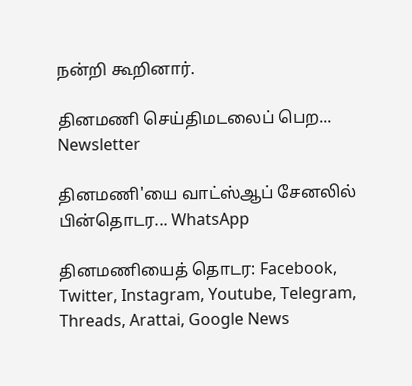நன்றி கூறினார்.

தினமணி செய்திமடலைப் பெற... Newsletter

தினமணி'யை வாட்ஸ்ஆப் சேனலில் பின்தொடர... WhatsApp

தினமணியைத் தொடர: Facebook, Twitter, Instagram, Youtube, Telegram, Threads, Arattai, Google News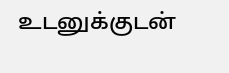உடனுக்குடன்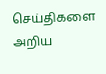செய்திகளை அறிய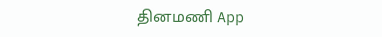தினமணி App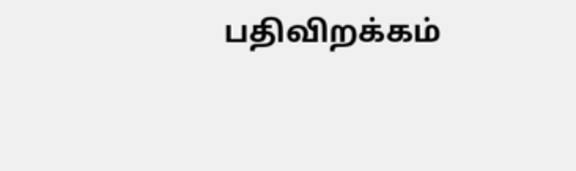பதிவிறக்கம்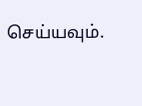செய்யவும்.